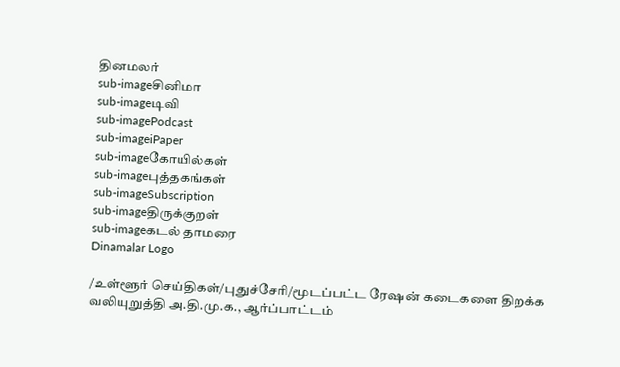தினமலர்
sub-imageசினிமா
sub-imageடிவி
sub-imagePodcast
sub-imageiPaper
sub-imageகோயில்கள்
sub-imageபுத்தகங்கள்
sub-imageSubscription
sub-imageதிருக்குறள்
sub-imageகடல் தாமரை
Dinamalar Logo

/உள்ளூர் செய்திகள்/புதுச்சேரி/மூடப்பட்ட ரேஷன் கடைகளை திறக்க வலியுறுத்தி அ.தி.மு.க., ஆர்ப்பாட்டம்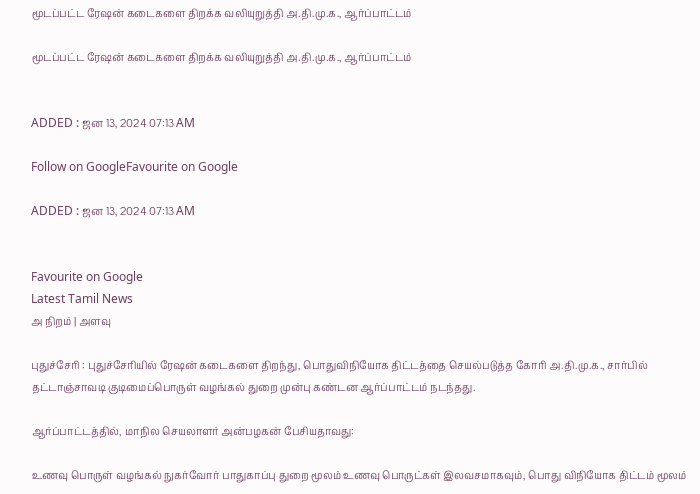மூடப்பட்ட ரேஷன் கடைகளை திறக்க வலியுறுத்தி அ.தி.மு.க., ஆர்ப்பாட்டம்

மூடப்பட்ட ரேஷன் கடைகளை திறக்க வலியுறுத்தி அ.தி.மு.க., ஆர்ப்பாட்டம்


ADDED : ஜன 13, 2024 07:13 AM

Follow on GoogleFavourite on Google

ADDED : ஜன 13, 2024 07:13 AM


Favourite on Google
Latest Tamil News
அ நிறம் | அளவு

புதுச்சேரி : புதுச்சேரியில் ரேஷன் கடைகளை திறந்து, பொதுவிநியோக திட்டத்தை செயல்படுத்த கோரி அ.தி.மு.க., சார்பில் தட்டாஞ்சாவடி குடிமைப்பொருள் வழங்கல் துறை முன்பு கண்டன ஆர்ப்பாட்டம் நடந்தது.

ஆர்ப்பாட்டத்தில், மாநில செயலாளர் அன்பழகன் பேசியதாவது:

உணவு பொருள் வழங்கல் நுகர்வோர் பாதுகாப்பு துறை மூலம் உணவு பொருட்கள் இலவசமாகவும், பொது விநியோக திட்டம் மூலம்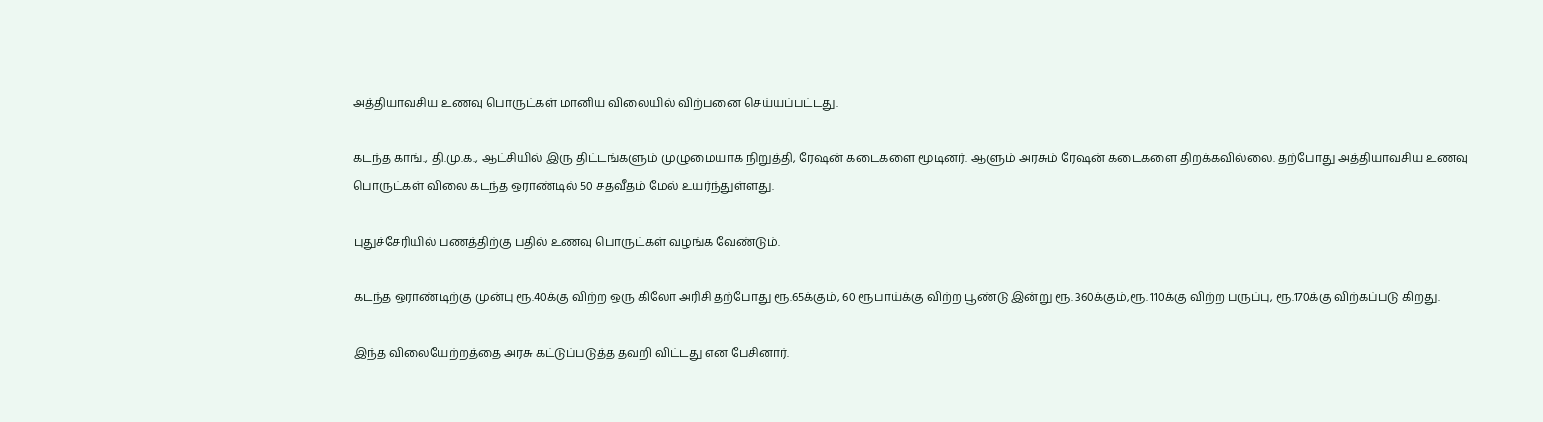அத்தியாவசிய உணவு பொருட்கள் மானிய விலையில் விற்பனை செய்யப்பட்டது.

கடந்த காங்., தி.மு.க., ஆட்சியில் இரு திட்டங்களும் முழுமையாக நிறுத்தி, ரேஷன் கடைகளை மூடினர். ஆளும் அரசும் ரேஷன் கடைகளை திறக்கவில்லை. தற்போது அத்தியாவசிய உணவு பொருட்கள் விலை கடந்த ஒராண்டில் 50 சதவீதம் மேல் உயர்ந்துள்ளது.

புதுச்சேரியில் பணத்திற்கு பதில் உணவு பொருட்கள் வழங்க வேண்டும்.

கடந்த ஒராண்டிற்கு முன்பு ரூ.40க்கு விற்ற ஒரு கிலோ அரிசி தற்போது ரூ.65க்கும், 60 ரூபாய்க்கு விற்ற பூண்டு இன்று ரூ. 360க்கும்,ரூ. 110க்கு விற்ற பருப்பு, ரூ.170க்கு விற்கப்படு கிறது.

இந்த விலையேற்றத்தை அரசு கட்டுப்படுத்த தவறி விட்டது என பேசினார்.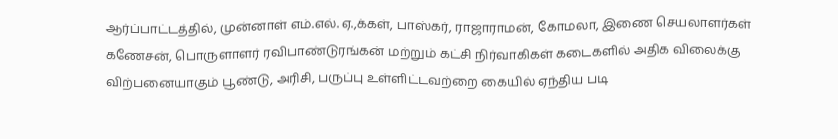ஆர்ப்பாட்டத்தில், முன்னாள் எம்.எல். ஏ.,க்கள், பாஸ்கர், ராஜாராமன், கோமலா, இணை செயலாளர்கள் கணேசன், பொருளாளர் ரவிபாண்டுரங்கன் மற்றும் கட்சி நிர்வாகிகள் கடைகளில் அதிக விலைக்கு விற்பனையாகும் பூண்டு, அரிசி, பருப்பு உள்ளிட்டவற்றை கையில் ஏந்திய படி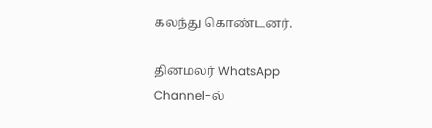கலந்து கொண்டனர்.

தினமலர் WhatsApp Channel-ல்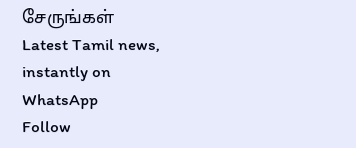சேருங்கள்
Latest Tamil news, instantly on WhatsApp
Follow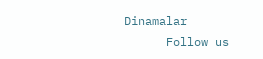Dinamalar
      Follow us